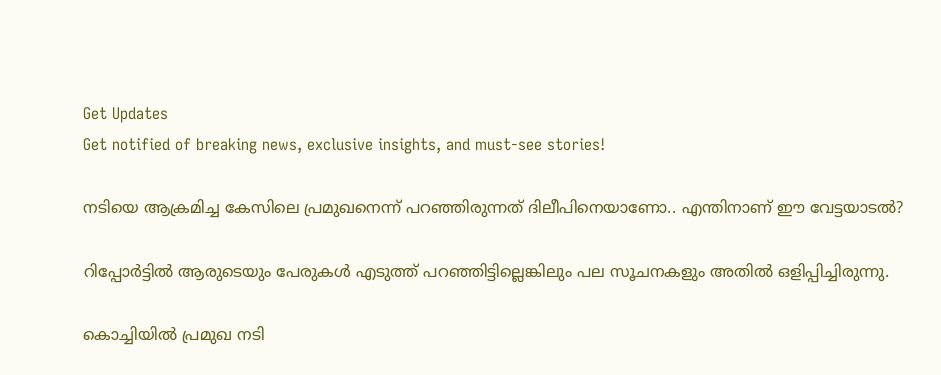Get Updates
Get notified of breaking news, exclusive insights, and must-see stories!

നടിയെ ആക്രമിച്ച കേസിലെ പ്രമുഖനെന്ന് പറഞ്ഞിരുന്നത് ദിലീപിനെയാണോ.. എന്തിനാണ് ഈ വേട്ടയാടൽ?

റിപ്പോര്‍ട്ടില്‍ ആരുടെയും പേരുകള്‍ എടുത്ത് പറഞ്ഞിട്ടില്ലെങ്കിലും പല സൂചനകളും അതിൽ ഒളിപ്പിച്ചിരുന്നു.

കൊച്ചിയിൽ പ്രമുഖ നടി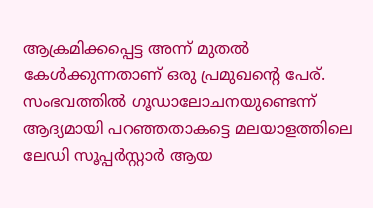ആക്രമിക്കപ്പെട്ട അന്ന് മുതൽ കേൾക്കുന്നതാണ് ഒരു പ്രമുഖന്റെ പേര്. സംഭവത്തിൽ ഗൂഡാലോചനയുണ്ടെന്ന് ആദ്യമായി പറഞ്ഞതാകട്ടെ മലയാളത്തിലെ ലേഡി സൂപ്പർസ്റ്റാർ ആയ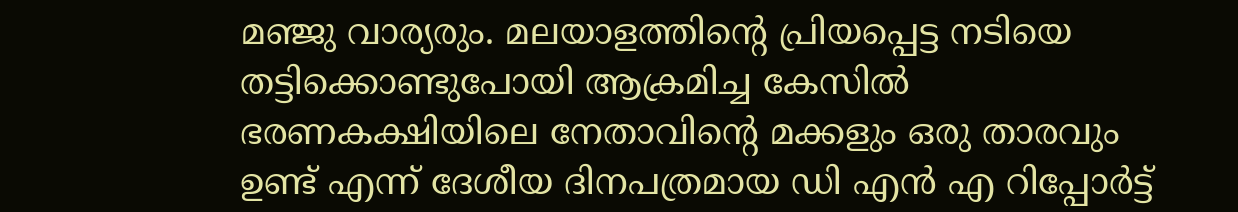മഞ്ജു വാര്യരും. മലയാളത്തിന്റെ പ്രിയപ്പെട്ട നടിയെ തട്ടിക്കൊണ്ടുപോയി ആക്രമിച്ച കേസില്‍ ഭരണകക്ഷിയിലെ നേതാവിന്റെ മക്കളും ഒരു താരവും ഉണ്ട് എന്ന് ദേശീയ ദിനപത്രമായ ഡി എന്‍ എ റിപ്പോര്‍ട്ട്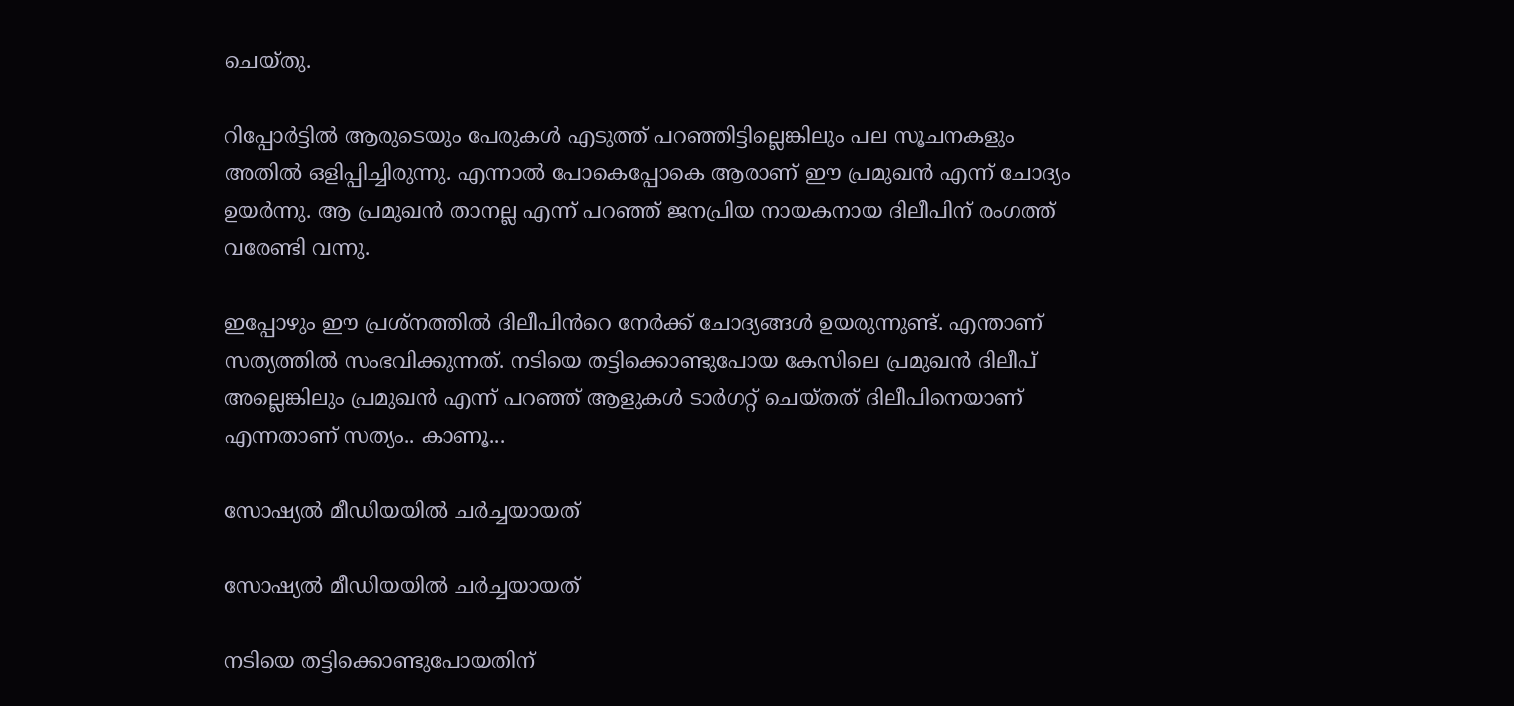ചെയ്തു.

റിപ്പോര്‍ട്ടില്‍ ആരുടെയും പേരുകള്‍ എടുത്ത് പറഞ്ഞിട്ടില്ലെങ്കിലും പല സൂചനകളും അതിൽ ഒളിപ്പിച്ചിരുന്നു. എന്നാൽ പോകെപ്പോകെ ആരാണ് ഈ പ്രമുഖൻ എന്ന് ചോദ്യം ഉയർന്നു. ആ പ്രമുഖൻ താനല്ല എന്ന് പറഞ്ഞ് ജനപ്രിയ നായകനായ ദിലീപിന് രംഗത്ത് വരേണ്ടി വന്നു.

ഇപ്പോഴും ഈ പ്രശ്നത്തിൽ ദിലീപിൻറെ നേർക്ക് ചോദ്യങ്ങൾ ഉയരുന്നുണ്ട്. എന്താണ് സത്യത്തിൽ സംഭവിക്കുന്നത്. നടിയെ തട്ടിക്കൊണ്ടുപോയ കേസിലെ പ്രമുഖൻ ദിലീപ് അല്ലെങ്കിലും പ്രമുഖൻ എന്ന് പറഞ്ഞ് ആളുകൾ ടാർഗറ്റ് ചെയ്തത് ദിലീപിനെയാണ് എന്നതാണ് സത്യം.. കാണൂ...

സോഷ്യല്‍ മീഡിയയില്‍ ചര്‍ച്ചയായത്

സോഷ്യല്‍ മീഡിയയില്‍ ചര്‍ച്ചയായത്

നടിയെ തട്ടിക്കൊണ്ടുപോയതിന്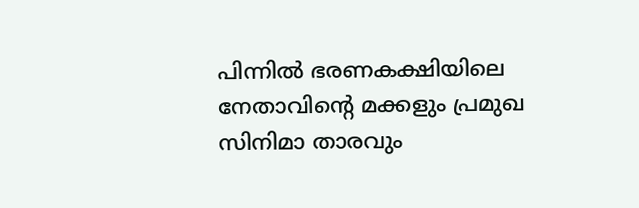പിന്നിൽ ഭരണകക്ഷിയിലെ നേതാവിന്റെ മക്കളും പ്രമുഖ സിനിമാ താരവും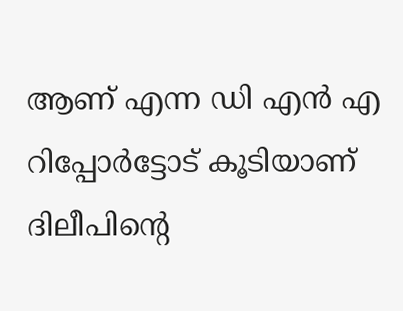ആണ് എന്ന ഡി എന്‍ എ റിപ്പോര്‍ട്ടോട് കൂടിയാണ് ദിലീപിന്റെ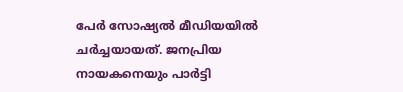പേർ സോഷ്യൽ മീഡിയയിൽ ചർച്ചയായത്. ജനപ്രിയ നായകനെയും പാര്‍ട്ടി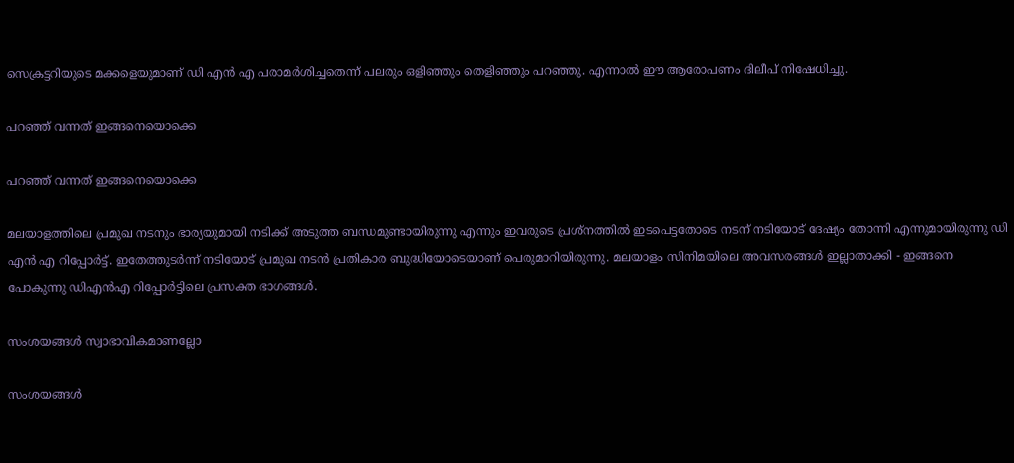സെക്രട്ടറിയുടെ മക്കളെയുമാണ് ഡി എന്‍ എ പരാമര്‍ശിച്ചതെന്ന് പലരും ഒളിഞ്ഞും തെളിഞ്ഞും പറഞ്ഞു. എന്നാൽ ഈ ആരോപണം ദിലീപ് നിഷേധിച്ചു.

പറഞ്ഞ് വന്നത് ഇങ്ങനെയൊക്കെ

പറഞ്ഞ് വന്നത് ഇങ്ങനെയൊക്കെ

മലയാളത്തിലെ പ്രമുഖ നടനും ഭാര്യയുമായി നടിക്ക് അടുത്ത ബന്ധമുണ്ടായിരുന്നു എന്നും ഇവരുടെ പ്രശ്നത്തില്‍ ഇടപെട്ടതോടെ നടന് നടിയോട് ദേഷ്യം തോന്നി എന്നുമായിരുന്നു ഡി എൻ എ റിപ്പോര്‍ട്ട്. ഇതേത്തുടര്‍ന്ന് നടിയോട് പ്രമുഖ നടന്‍ പ്രതികാര ബുദ്ധിയോടെയാണ് പെരുമാറിയിരുന്നു. മലയാളം സിനിമയിലെ അവസരങ്ങള്‍ ഇല്ലാതാക്കി - ഇങ്ങനെ പോകുന്നു ഡിഎന്‍എ റിപ്പോര്‍ട്ടിലെ പ്രസക്ത ഭാഗങ്ങൾ.

സംശയങ്ങള്‍ സ്വാഭാവികമാണല്ലോ

സംശയങ്ങള്‍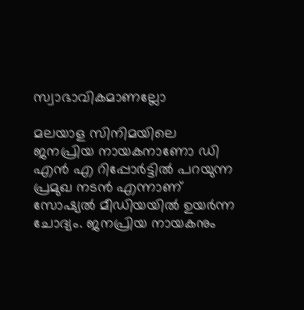സ്വാഭാവികമാണല്ലോ

മലയാള സിനിമയിലെ ജനപ്രിയ നായകനാണോ ഡി എന്‍ എ റിപ്പോര്‍ട്ടില്‍ പറയുന്ന പ്രമുഖ നടന്‍ എന്നാണ് സോഷ്യല്‍ മീഡിയയില്‍ ഉയർന്ന ചോദ്യം. ജനപ്രിയ നായകനും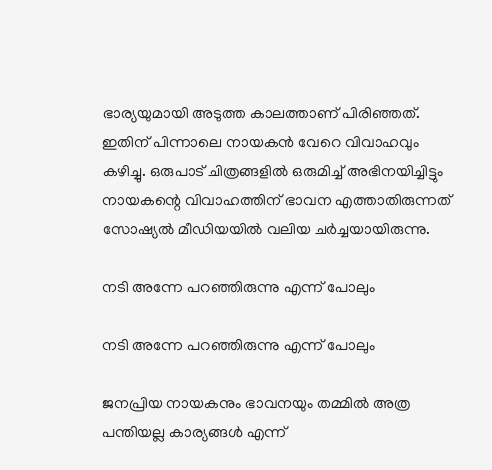ഭാര്യയുമായി അടുത്ത കാലത്താണ് പിരിഞ്ഞത്. ഇതിന് പിന്നാലെ നായകന്‍ വേറെ വിവാഹവും കഴിച്ചു. ഒരുപാട് ചിത്രങ്ങളില്‍ ഒരുമിച്ച് അഭിനയിച്ചിട്ടും നായകന്റെ വിവാഹത്തിന് ഭാവന എത്താതിരുന്നത് സോഷ്യല്‍ മീഡിയയില്‍ വലിയ ചര്‍ച്ചയായിരുന്നു.

നടി അന്നേ പറഞ്ഞിരുന്നു എന്ന് പോലും

നടി അന്നേ പറഞ്ഞിരുന്നു എന്ന് പോലും

ജനപ്രിയ നായകനും ഭാവനയും തമ്മില്‍ അത്ര പന്തിയല്ല കാര്യങ്ങള്‍ എന്ന്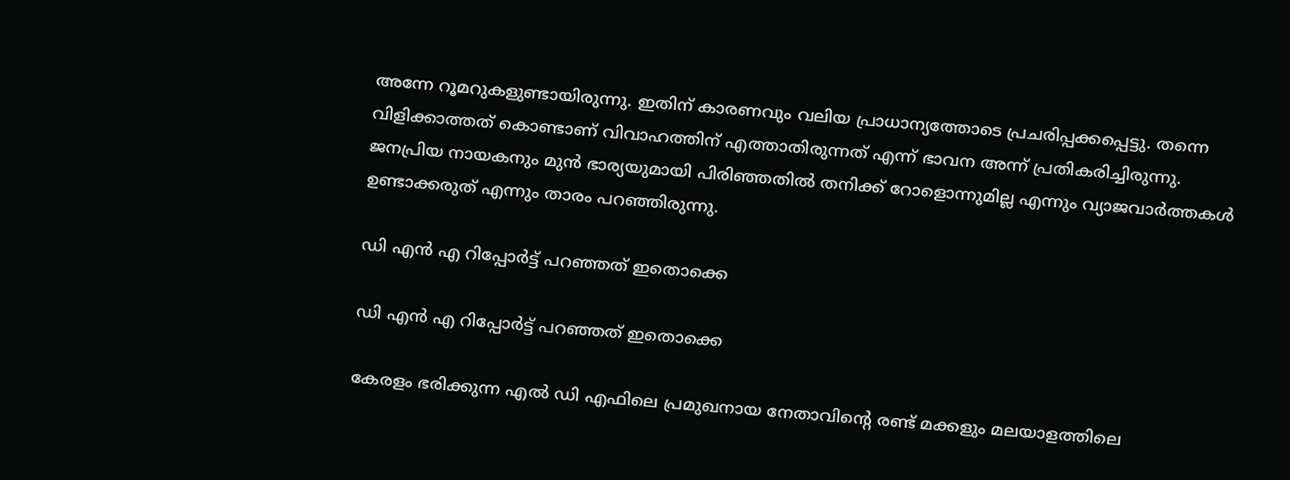അന്നേ റൂമറുകളുണ്ടായിരുന്നു. ഇതിന് കാരണവും വലിയ പ്രാധാന്യത്തോടെ പ്രചരിപ്പക്കപ്പെട്ടു. തന്നെ വിളിക്കാത്തത് കൊണ്ടാണ് വിവാഹത്തിന് എത്താതിരുന്നത് എന്ന് ഭാവന അന്ന് പ്രതികരിച്ചിരുന്നു. ജനപ്രിയ നായകനും മുന്‍ ഭാര്യയുമായി പിരിഞ്ഞതില്‍ തനിക്ക് റോളൊന്നുമില്ല എന്നും വ്യാജവാര്‍ത്തകള്‍ ഉണ്ടാക്കരുത് എന്നും താരം പറഞ്ഞിരുന്നു.

ഡി എന്‍ എ റിപ്പോർട്ട് പറഞ്ഞത് ഇതൊക്കെ

ഡി എന്‍ എ റിപ്പോർട്ട് പറഞ്ഞത് ഇതൊക്കെ

കേരളം ഭരിക്കുന്ന എല്‍ ഡി എഫിലെ പ്രമുഖനായ നേതാവിന്റെ രണ്ട് മക്കളും മലയാളത്തിലെ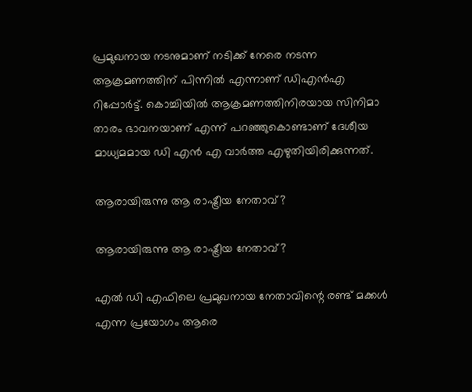പ്രമുഖനായ നടനുമാണ് നടിക്ക് നേരെ നടന്ന ആക്രമണത്തിന് പിന്നില്‍ എന്നാണ് ഡിഎന്‍എ റിപ്പോര്‍ട്ട്. കൊച്ചിയില്‍ ആക്രമണത്തിനിരയായ സിനിമാ താരം ഭാവനയാണ് എന്ന് പറഞ്ഞുകൊണ്ടാണ് ദേശീയ മാധ്യമമായ ഡി എന്‍ എ വാര്‍ത്ത എഴുതിയിരിക്കുന്നത്.

ആരായിരുന്നു ആ രാഷ്ട്രീയ നേതാവ്?

ആരായിരുന്നു ആ രാഷ്ട്രീയ നേതാവ്?

എല്‍ ഡി എഫിലെ പ്രമുഖനായ നേതാവിന്റെ രണ്ട് മക്കള്‍ എന്ന പ്രയോഗം ആരെ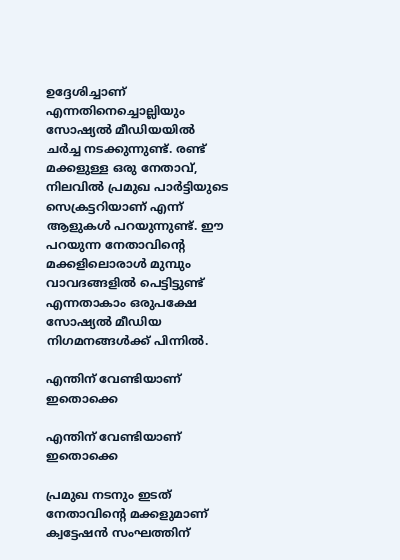ഉദ്ദേശിച്ചാണ് എന്നതിനെച്ചൊല്ലിയും സോഷ്യല്‍ മീഡിയയില്‍ ചര്‍ച്ച നടക്കുന്നുണ്ട്. രണ്ട് മക്കളുള്ള ഒരു നേതാവ്, നിലവില്‍ പ്രമുഖ പാര്‍ട്ടിയുടെ സെക്രട്ടറിയാണ് എന്ന് ആളുകള്‍ പറയുന്നുണ്ട്. ഈ പറയുന്ന നേതാവിന്റെ മക്കളിലൊരാള്‍ മുമ്പും വാവദങ്ങളില്‍ പെട്ടിട്ടുണ്ട് എന്നതാകാം ഒരുപക്ഷേ സോഷ്യല്‍ മീഡിയ നിഗമനങ്ങള്‍ക്ക് പിന്നില്‍.

എന്തിന് വേണ്ടിയാണ് ഇതൊക്കെ

എന്തിന് വേണ്ടിയാണ് ഇതൊക്കെ

പ്രമുഖ നടനും ഇടത് നേതാവിന്റെ മക്കളുമാണ് ക്വട്ടേഷന്‍ സംഘത്തിന്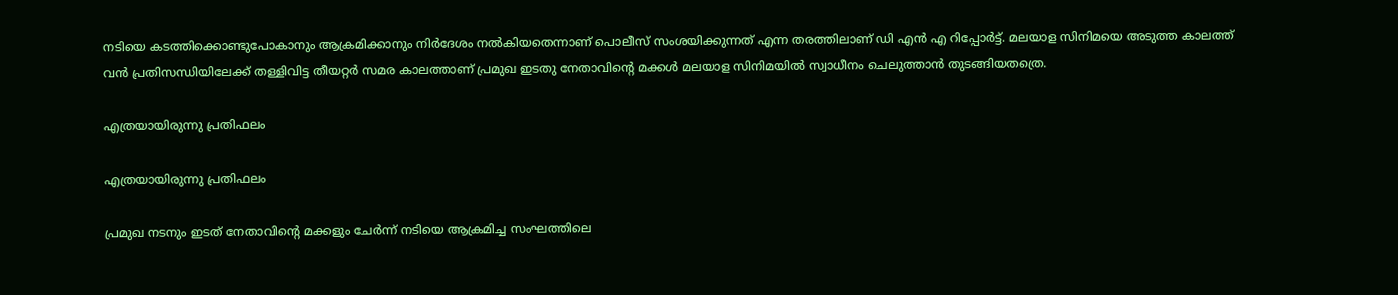നടിയെ കടത്തിക്കൊണ്ടുപോകാനും ആക്രമിക്കാനും നിര്‍ദേശം നല്‍കിയതെന്നാണ് പൊലീസ് സംശയിക്കുന്നത് എന്ന തരത്തിലാണ് ഡി എന്‍ എ റിപ്പോര്‍ട്ട്. മലയാള സിനിമയെ അടുത്ത കാലത്ത് വന്‍ പ്രതിസന്ധിയിലേക്ക് തള്ളിവിട്ട തീയറ്റര്‍ സമര കാലത്താണ് പ്രമുഖ ഇടതു നേതാവിന്റെ മക്കള്‍ മലയാള സിനിമയില്‍ സ്വാധീനം ചെലുത്താന്‍ തുടങ്ങിയതത്രെ.

എത്രയായിരുന്നു പ്രതിഫലം

എത്രയായിരുന്നു പ്രതിഫലം

പ്രമുഖ നടനും ഇടത് നേതാവിന്റെ മക്കളും ചേര്‍ന്ന് നടിയെ ആക്രമിച്ച സംഘത്തിലെ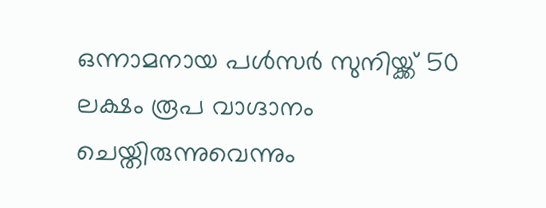ഒന്നാമനായ പള്‍സര്‍ സുനിയ്ക്ക് 50 ലക്ഷം രൂപ വാഗ്ദാനം ചെയ്തിരുന്നുവെന്നും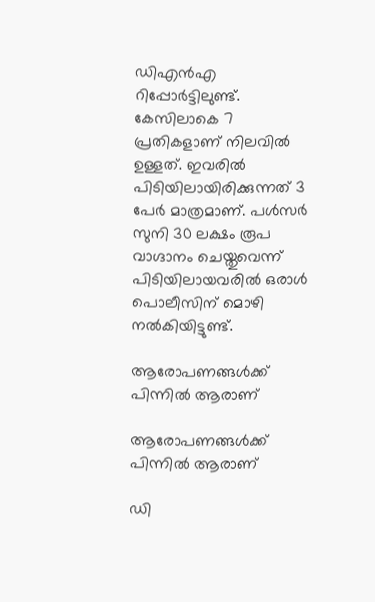ഡിഎന്‍എ റിപ്പോര്‍ട്ടിലുണ്ട്. കേസിലാകെ 7 പ്രതികളാണ് നിലവില്‍ ഉള്ളത്. ഇവരില്‍ പിടിയിലായിരിക്കുന്നത് 3 പേര്‍ മാത്രമാണ്. പള്‍സര്‍ സുനി 30 ലക്ഷം രൂപ വാഗ്ദാനം ചെയ്തുവെന്ന് പിടിയിലായവരില്‍ ഒരാള്‍ പൊലീസിന് മൊഴി നല്‍കിയിട്ടുണ്ട്.

ആരോപണങ്ങള്‍ക്ക് പിന്നില്‍ ആരാണ്

ആരോപണങ്ങള്‍ക്ക് പിന്നില്‍ ആരാണ്

ഡി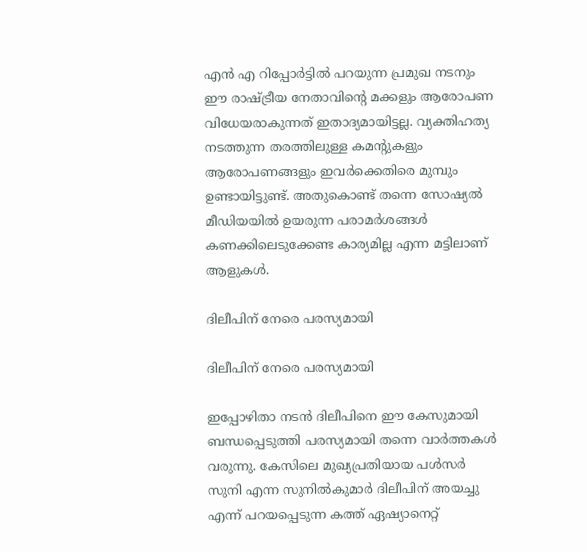എന്‍ എ റിപ്പോര്‍ട്ടില്‍ പറയുന്ന പ്രമുഖ നടനും ഈ രാഷ്ട്രീയ നേതാവിന്റെ മക്കളും ആരോപണ വിധേയരാകുന്നത് ഇതാദ്യമായിട്ടല്ല. വ്യക്തിഹത്യ നടത്തുന്ന തരത്തിലുള്ള കമന്റുകളും ആരോപണങ്ങളും ഇവര്‍ക്കെതിരെ മുമ്പും ഉണ്ടായിട്ടുണ്ട്. അതുകൊണ്ട് തന്നെ സോഷ്യല്‍ മീഡിയയില്‍ ഉയരുന്ന പരാമര്‍ശങ്ങള്‍ കണക്കിലെടുക്കേണ്ട കാര്യമില്ല എന്ന മട്ടിലാണ് ആളുകള്‍.

ദിലീപിന് നേരെ പരസ്യമായി

ദിലീപിന് നേരെ പരസ്യമായി

ഇപ്പോഴിതാ നടൻ ദിലീപിനെ ഈ കേസുമായി ബന്ധപ്പെടുത്തി പരസ്യമായി തന്നെ വാർത്തകൾ വരുന്നു. കേസിലെ മുഖ്യപ്രതിയായ പൾസർ സുനി എന്ന സുനിൽകുമാർ ദിലീപിന് അയച്ചു എന്ന് പറയപ്പെടുന്ന കത്ത് ഏഷ്യാനെറ്റ്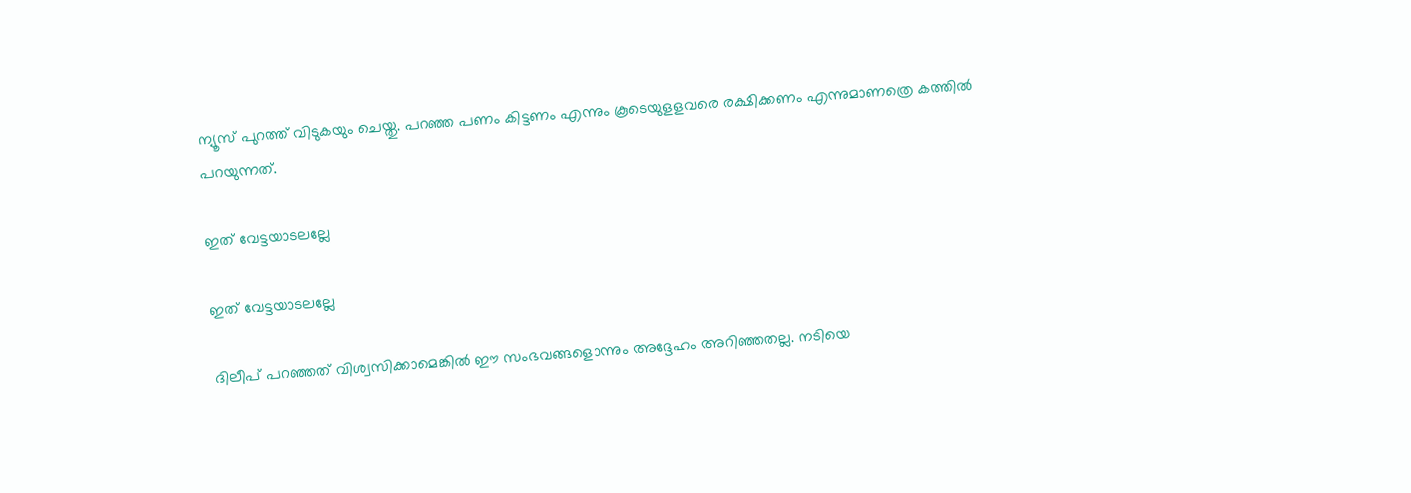ന്യൂസ് പുറത്ത് വിടുകയും ചെയ്തു. പറഞ്ഞ പണം കിട്ടണം എന്നും കൂടെയുളളവരെ രക്ഷിക്കണം എന്നുമാണത്രെ കത്തിൽ പറയുന്നത്.

ഇത് വേട്ടയാടലല്ലേ

ഇത് വേട്ടയാടലല്ലേ

ദിലീപ് പറഞ്ഞത് വിശ്വസിക്കാമെങ്കിൽ ഈ സംഭവങ്ങളൊന്നും അദ്ദേഹം അറിഞ്ഞതല്ല. നടിയെ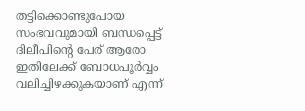തട്ടിക്കൊണ്ടുപോയ സംഭവവുമായി ബന്ധപ്പെട്ട് ദിലീപിന്റെ പേര് ആരോ ഇതിലേക്ക് ബോധപൂർവ്വം വലിച്ചിഴക്കുകയാണ് എന്ന്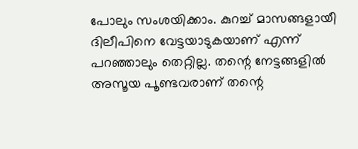പോലും സംശയിക്കാം. കുറച്ച് മാസങ്ങളായീ ദിലീപിനെ വേട്ടയാടുകയാണ് എന്ന് പറഞ്ഞാലും തെറ്റില്ല. തന്റെ നേട്ടങ്ങളിൽ അസൂയ പൂണ്ടവരാണ് തന്റെ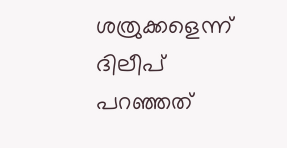ശത്രുക്കളെന്ന് ദിലീപ് പറഞ്ഞത്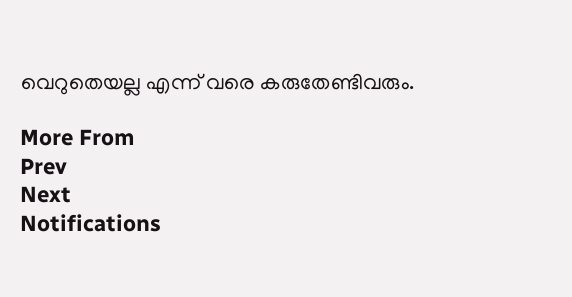വെറുതെയല്ല എന്ന് വരെ കരുതേണ്ടിവരും.

More From
Prev
Next
Notifications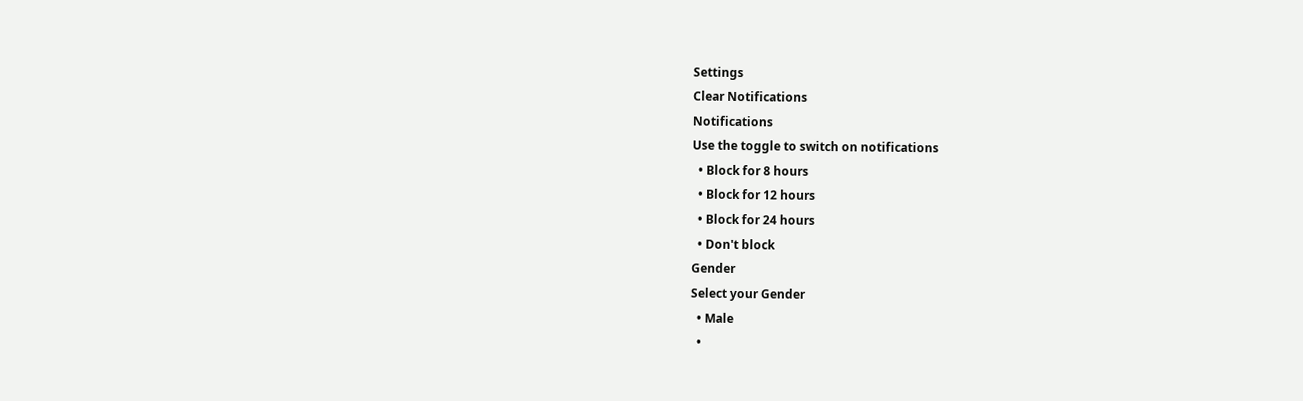Settings
Clear Notifications
Notifications
Use the toggle to switch on notifications
  • Block for 8 hours
  • Block for 12 hours
  • Block for 24 hours
  • Don't block
Gender
Select your Gender
  • Male
  •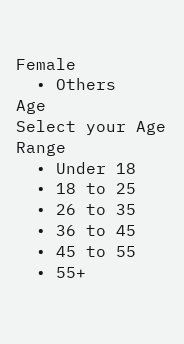Female
  • Others
Age
Select your Age Range
  • Under 18
  • 18 to 25
  • 26 to 35
  • 36 to 45
  • 45 to 55
  • 55+